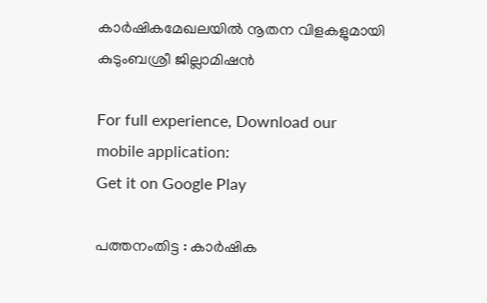കാര്‍ഷികമേഖലയില്‍ നൂതന വിളകളുമായി കുടുംബശ്രീ ജില്ലാമിഷന്‍

For full experience, Download our mobile application:
Get it on Google Play

പത്തനംതിട്ട : കാര്‍ഷിക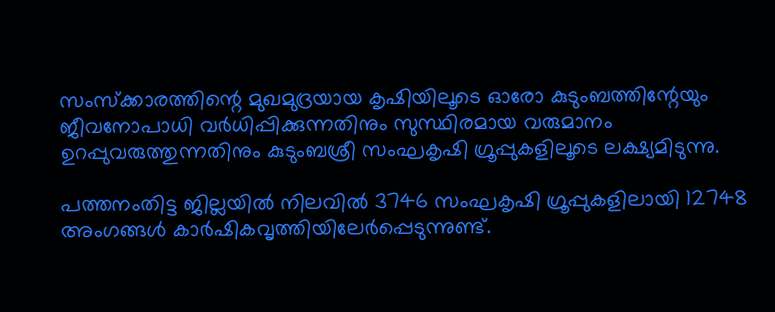സംസ്‌ക്കാരത്തിന്റെ മുഖമുദ്രയായ കൃഷിയിലൂടെ ഓരോ കുടുംബത്തിന്റേയും ജീവനോപാധി വര്‍ധിപ്പിക്കുന്നതിനും സുസ്ഥിരമായ വരുമാനം ഉറപ്പുവരുത്തുന്നതിനും കുടുംബശ്രീ സംഘകൃഷി ഗ്രൂപ്പുകളിലൂടെ ലക്ഷ്യമിടുന്നു.

പത്തനംതിട്ട ജില്ലയില്‍ നിലവില്‍ 3746 സംഘകൃഷി ഗ്രൂപ്പുകളിലായി 12748 അംഗങ്ങള്‍ കാര്‍ഷികവൃത്തിയിലേര്‍പ്പെടുന്നുണ്ട്.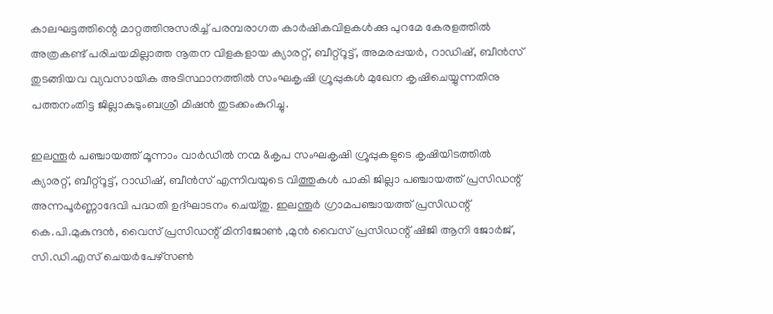കാലഘട്ടത്തിന്റെ മാറ്റത്തിനുസരിച്ച് പരമ്പരാഗത കാര്‍ഷികവിളകള്‍ക്കു പുറമേ കേരളത്തില്‍ അത്രകണ്ട് പരിചയമില്ലാത്ത നൂതന വിളകളായ ക്യാരറ്റ്, ബീറ്റ്റൂട്ട്, അമരപ്പയര്‍, റാഡിഷ്, ബീന്‍സ് തുടങ്ങിയവ വ്യവസായിക അടിസ്ഥാനത്തില്‍ സംഘകൃഷി ഗ്രൂപ്പുകള്‍ മുഖേന കൃഷിചെയ്യുന്നതിനു പത്തനംതിട്ട ജില്ലാകുടുംബശ്രീ മിഷന്‍ തുടക്കംകുറിച്ചു.

ഇലന്തൂര്‍ പഞ്ചായത്ത് മൂന്നാം വാര്‍ഡില്‍ നന്മ &കൃപ സംഘകൃഷി ഗ്രൂപ്പുകളുടെ കൃഷിയിടത്തില്‍ ക്യാരറ്റ്, ബീറ്റ്റൂട്ട്, റാഡിഷ്, ബീന്‍സ് എന്നിവയുടെ വിത്തുകള്‍ പാകി ജില്ലാ പഞ്ചായത്ത് പ്രസിഡന്റ് അന്നപൂര്‍ണ്ണാദേവി പദ്ധതി ഉദ്ഘാടനം ചെയ്തു. ഇലന്തൂര്‍ ഗ്രാമപഞ്ചായത്ത് പ്രസിഡന്റ് കെ.പി.മുകുന്ദന്‍, വൈസ് പ്രസിഡന്റ് മിനിജോണ്‍ ,മുന്‍ വൈസ് പ്രസിഡന്റ് ഷിജി ആനി ജോര്‍ജ്, സി.ഡി.എസ് ചെയര്‍പേഴ്സണ്‍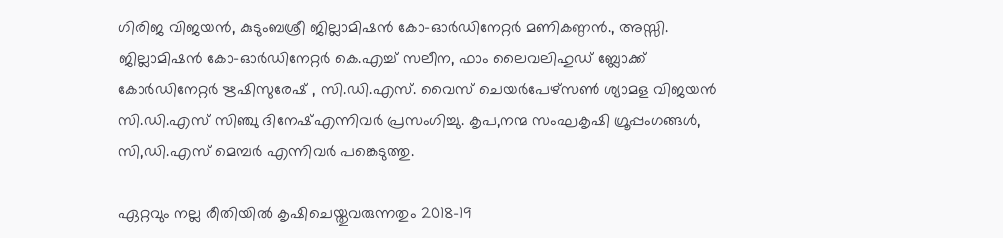ഗിരിജ വിജയന്‍, കുടുംബശ്രീ ജില്ലാമിഷന്‍ കോ-ഓര്‍ഡിനേറ്റര്‍ മണികണ്ഠന്‍., അസ്സി. ജില്ലാമിഷന്‍ കോ-ഓര്‍ഡിനേറ്റര്‍ കെ.എച്ച് സലീന, ഫാം ലൈവലിഹുഡ് ബ്ലോക്ക് കോര്‍ഡിനേറ്റര്‍ ഋഷിസുരേഷ് , സി.ഡി.എസ്. വൈസ് ചെയര്‍പേഴ്സണ്‍ ശ്യാമള വിജയന്‍ സി.ഡി.എസ് സിഞ്ചു ദിനേഷ്എന്നിവര്‍ പ്രസംഗിച്ചു. കൃപ,നന്മ സംഘകൃഷി ഗ്രൂപ്പംഗങ്ങള്‍, സി,ഡി.എസ് മെമ്പര്‍ എന്നിവര്‍ പങ്കെടുത്തു.

ഏറ്റവും നല്ല രീതിയില്‍ കൃഷിചെയ്തുവരുന്നതും 2018-19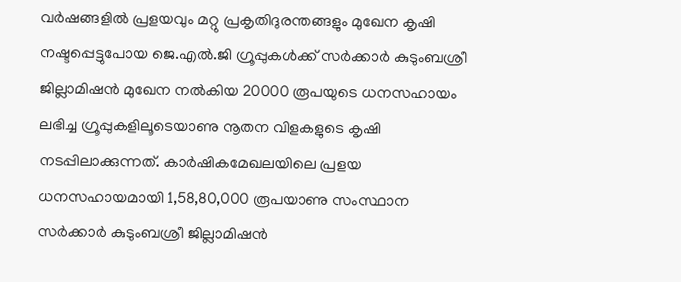വര്‍ഷങ്ങളില്‍ പ്രളയവും മറ്റു പ്രകൃതിദുരന്തങ്ങളും മുഖേന കൃഷി നഷ്ടപ്പെട്ടുപോയ ജെ.എല്‍.ജി ഗ്രൂപ്പുകള്‍ക്ക് സര്‍ക്കാര്‍ കുടുംബശ്രീ ജില്ലാമിഷന്‍ മുഖേന നല്‍കിയ 20000 രൂപയുടെ ധനസഹായം ലഭിച്ച ഗ്രൂപ്പുകളിലൂടെയാണു നൂതന വിളകളുടെ കൃഷി നടപ്പിലാക്കുന്നത്. കാര്‍ഷികമേഖലയിലെ പ്രളയ ധനസഹായമായി 1,58,80,000 രൂപയാണു സംസ്ഥാന സര്‍ക്കാര്‍ കുടുംബശ്രീ ജില്ലാമിഷന്‍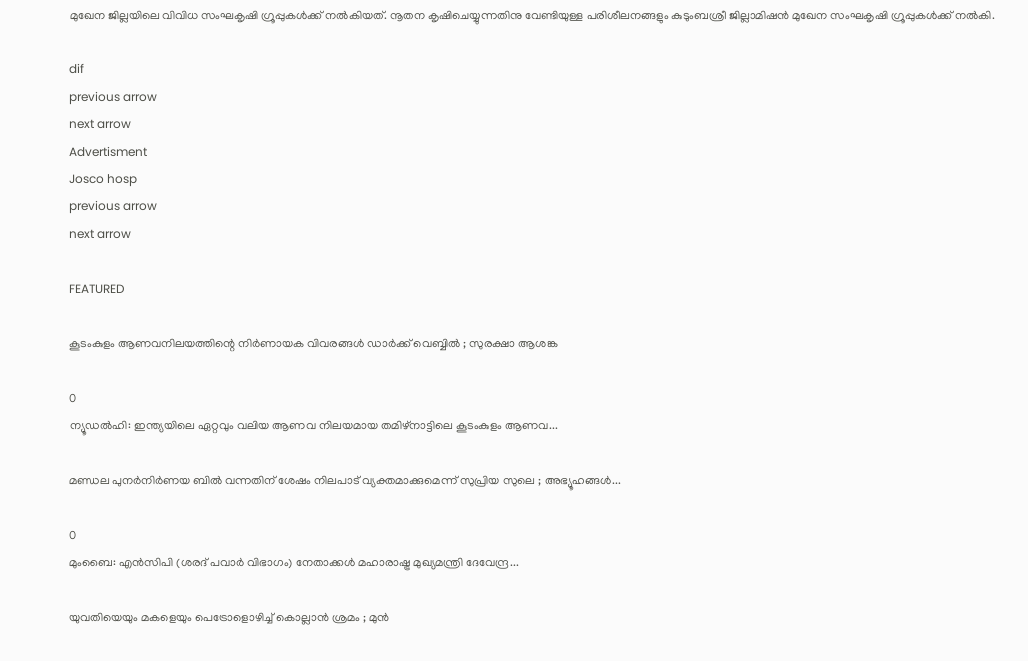മുഖേന ജില്ലയിലെ വിവിധ സംഘകൃഷി ഗ്രൂപ്പുകള്‍ക്ക് നല്‍കിയത്. നൂതന കൃഷിചെയ്യുന്നതിനു വേണ്ടിയുള്ള പരിശീലനങ്ങളും കുടുംബശ്രീ ജില്ലാമിഷന്‍ മുഖേന സംഘകൃഷി ഗ്രൂപ്പുകള്‍ക്ക് നല്‍കി.

dif
previous arrow
next arrow
Advertisment
Josco hosp
previous arrow
next arrow

FEATURED

കൂടംകുളം ആണവനിലയത്തിന്റെ നിർണായക വിവരങ്ങൾ ഡാർക്ക് വെബ്ബിൽ ; സുരക്ഷാ ആശങ്ക

0
ന്യൂഡൽഹി: ഇന്ത്യയിലെ ഏറ്റവും വലിയ ആണവ നിലയമായ തമിഴ്‌നാട്ടിലെ കൂടംകുളം ആണവ...

മണ്ഡല പുനർനിർണയ ബിൽ വന്നതിന് ശേഷം നിലപാട് വ്യക്തമാക്കുമെന്ന് സുപ്രിയ സുലെ ; അഭ്യൂഹങ്ങൾ...

0
മുംബൈ: എൻസിപി (ശരദ് പവാർ വിഭാഗം) നേതാക്കൾ മഹാരാഷ്ട്ര മുഖ്യമന്ത്രി ദേവേന്ദ്ര...

യുവതിയെയും മകളെയും പെട്രോളൊഴിച്ച് കൊല്ലാൻ ശ്രമം ; മുൻ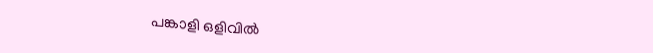പങ്കാളി ഒളിവിൽ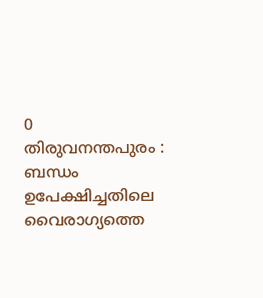0
തിരുവനന്തപുരം : ബന്ധം ഉപേക്ഷിച്ചതിലെ വൈരാഗ്യത്തെ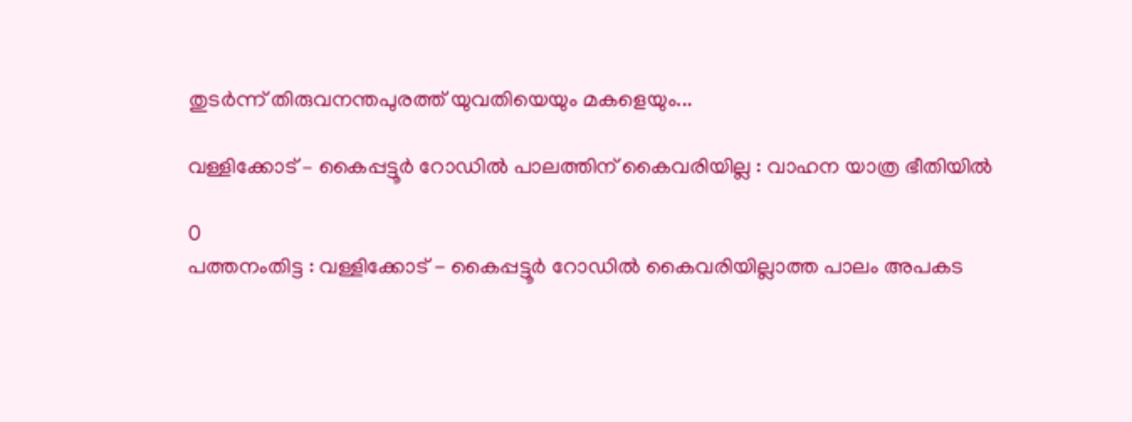തുടർന്ന് തിരുവനന്തപുരത്ത് യുവതിയെയും മകളെയും...

വള്ളിക്കോട് – കൈപ്പട്ടൂര്‍ റോഡില്‍ പാലത്തിന് കൈവരിയില്ല : വാഹന യാത്ര ഭീതിയില്‍

0
പത്തനംതിട്ട : വള്ളിക്കോട് - കൈപ്പട്ടൂര്‍ റോഡില്‍ കൈവരിയില്ലാത്ത പാലം അപകട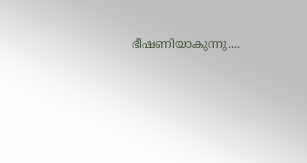ഭീഷണിയാകുന്നു....